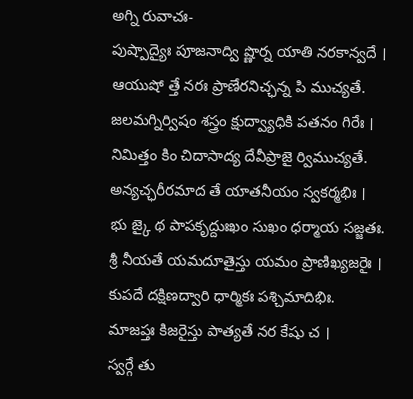అగ్ని రువాచః-
పుష్పాద్యైః పూజనాద్వి ష్ణొర్న యాతి నరకాన్వదే ।
ఆయుషో త్తే నరః ప్రాణేరనిచ్ఛన్న పి ముచ్యతే.
జలమగ్నిర్విషం శస్త్రం క్షుద్వ్యాధికి పతనం గిరేః ।
నిమిత్తం కిం చిదాసాద్య దేవీప్రాజై ర్విముచ్యతే.
అన్యచ్ఛరీరమాద తే యాతనీయం స్వకర్మభిః ।
భు జ్కై థ పాపకృద్దుఃఖం సుఖం ధర్మాయ సజ్జతః.
శ్రీ నీయతే యమదూతైస్తు యమం ప్రాణిఖ్యజరైః ।
కుపదే దక్షిణద్వారి ధార్మికః పశ్చిమాదిభిః.
మాజప్తః కిజరైస్తు పాత్యతే నర కేషు చ ।
స్వర్గే తు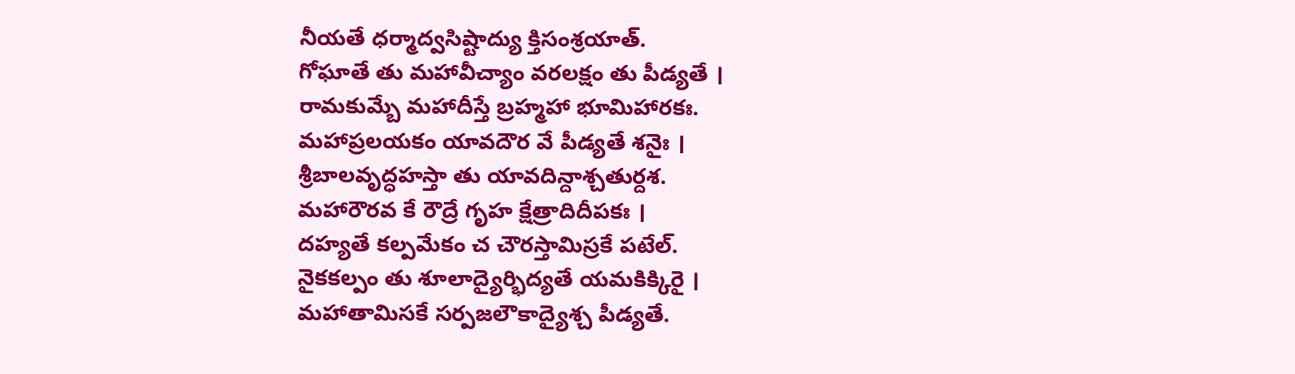నీయతే ధర్మాద్వసిష్టాద్యు క్తిసంశ్రయాత్.
గోఘాతే తు మహావీచ్యాం వరలక్షం తు పీడ్యతే ।
రామకుమ్బే మహాదీస్తే బ్రహ్మహా భూమిహారకః.
మహాప్రలయకం యావదౌర వే పీడ్యతే శనైః ।
శ్రీబాలవృద్ధహస్తా తు యావదిన్దాశ్చతుర్దశ.
మహారౌరవ కే రౌద్రే గృహ క్షేత్రాదిదీపకః ।
దహ్యతే కల్పమేకం చ చౌరస్తామిస్రకే పటేల్.
నైకకల్పం తు శూలాద్యైర్భిద్యతే యమకిక్కిరై ।
మహాతామిసకే సర్పజలౌకాద్యైశ్చ పీడ్యతే.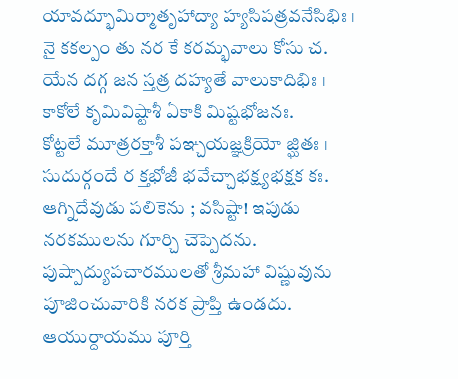యావద్భూమిర్మాతృహాద్యా హ్యసిపత్రవనేసిభిః ।
నై కకల్పం తు నర కే కరమ్భవాలు కోసు చ.
యేన దగ్గ జన స్తత్ర దహ్యతే వాలుకాదిభిః ।
కాకోలే కృమివిష్టాశీ ఏకాకి మిష్టభోజనః.
కోట్టలే మూత్రరక్తాశీ పఞ్చయజ్ఞక్రియో జ్ఘితః ।
సుదుర్గందే ర క్తభోజీ భవేచ్చాభక్ష్యభక్షక కః.
ఆగ్నిదేవుడు పలికెను ; వసిష్టా! ఇపుడు నరకములను గూర్చి చెప్పెదను. పుష్పాద్యుపచారములతో శ్రీమహా విష్ణువును పూజించువారికి నరక ప్రాప్తి ఉండదు. ఆయుర్దాయము పూర్తి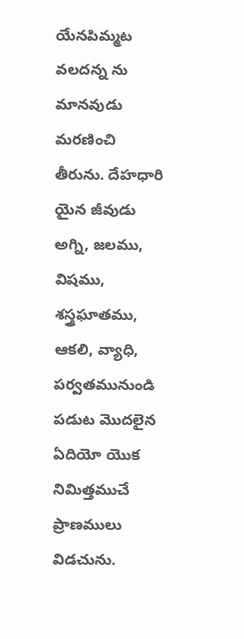యేనపిమ్మట వలదన్న ను మానవుడు మరణించి తీరును. దేహధారి యైన జీవుడు అగ్ని, జలము, విషము, శస్త్రఘాతము, ఆకలి, వ్యాధి, పర్వతమునుండి పడుట మొదలైన ఏదియో యొక నిమిత్తముచే ప్రాణములు విడచును.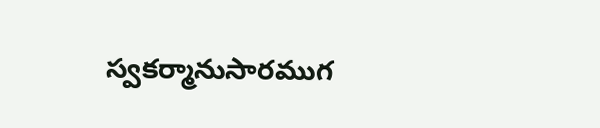స్వకర్మానుసారముగ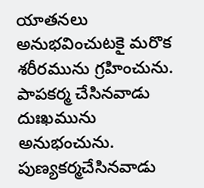యాతనలు అనుభవించుటకై మరొక శరీరమును గ్రహించును. పాపకర్మ చేసినవాడు దుఃఖమును అనుభంచును. పుణ్యకర్మచేసినవాడు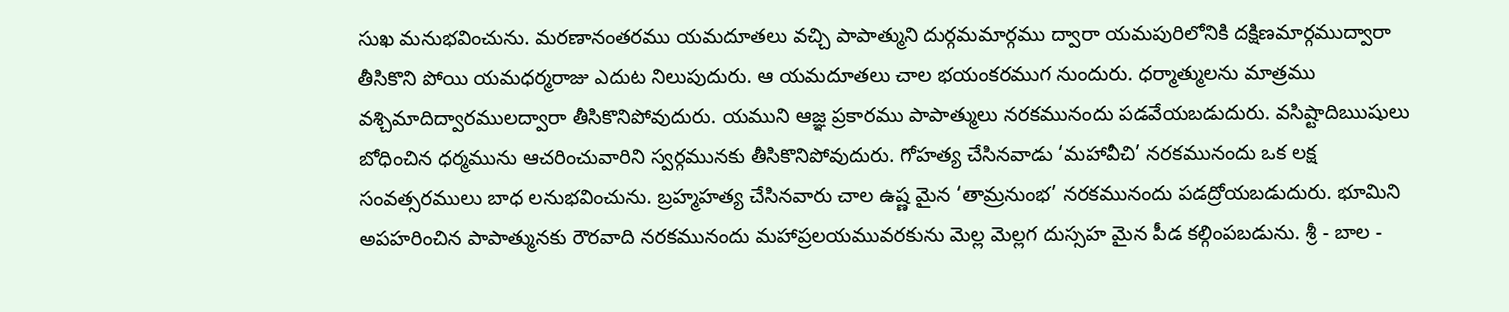సుఖ మనుభవించును. మరణానంతరము యమదూతలు వచ్చి పాపాత్ముని దుర్గమమార్గము ద్వారా యమపురిలోనికి దక్షిణమార్గముద్వారా తీసికొని పోయి యమధర్మరాజు ఎదుట నిలుపుదురు. ఆ యమదూతలు చాల భయంకరముగ నుందురు. ధర్మాత్ములను మాత్రము వశ్చిమాదిద్వారములద్వారా తీసికొనిపోవుదురు. యముని ఆజ్ఞ ప్రకారము పాపాత్ములు నరకమునందు పడవేయబడుదురు. వసిష్టాదిఋషులు బోధించిన ధర్మమును ఆచరించువారిని స్వర్గమునకు తీసికొనిపోవుదురు. గోహత్య చేసినవాడు ‘మహావీచి’ నరకమునందు ఒక లక్ష సంవత్సరములు బాధ లనుభవించును. బ్రహ్మహత్య చేసినవారు చాల ఉష్ణ మైన ‘తామ్రనుంభ’ నరకమునందు పడద్రోయబడుదురు. భూమిని అపహరించిన పాపాత్మునకు రౌరవాది నరకమునందు మహాప్రలయమువరకును మెల్ల మెల్లగ దుస్సహ మైన పీడ కల్గింపబడును. శ్రీ - బాల -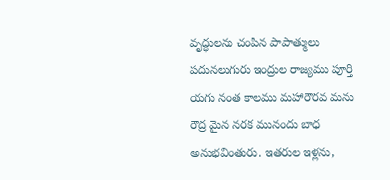వృద్ధులను చంపిన పాపాత్ములు పదునలుగురు ఇంద్రుల రాజ్యము పూర్తి యగు నంత కాలము మహారౌరవ మను రౌద్ర మైన నరక మునందు బాధ అనుభవింతురు. ఇతరుల ఇళ్లను,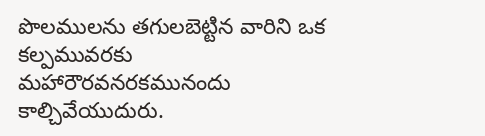పొలములను తగులబెట్టిన వారిని ఒక కల్పమువరకు మహారౌరవనరకమునందు కాల్చివేయుదురు.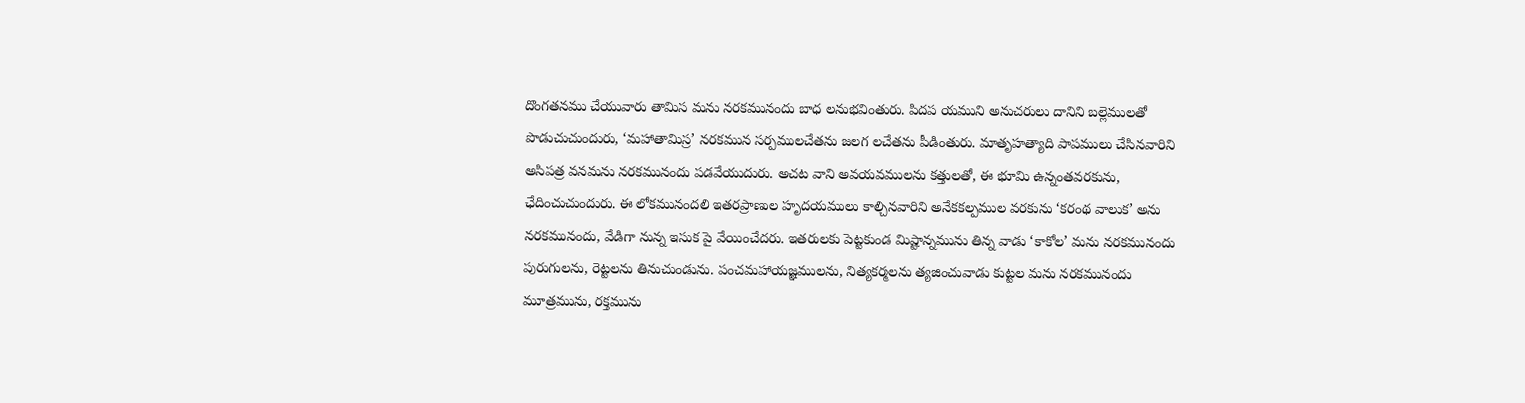దొంగతనము చేయువారు తామిస మను నరకమునందు బాధ లనుభవింతురు. పిదప యముని అనుచరులు దానిని బల్లెములతో పొడుచుచుందురు, ‘మహాతామిస్ర’ నరకమున సర్పములచేతను జలగ లచేతను పీడింతురు. మాతృహత్యాది పాపములు చేసినవారిని అసిపత్ర వనమను నరకమునందు పడవేయుదురు. అచట వాని అవయవములను కత్తులతో, ఈ భూమి ఉన్నంతవరకును, ఛేదించుచుందురు. ఈ లోకమునందలి ఇతరప్రాణుల హృదయములు కాల్చినవారిని అనేకకల్పముల వరకును ‘కరంథ వాలుక’ అను నరకమునందు, వేడిగా నున్న ఇసుక పై వేయించేదరు. ఇతరులకు పెట్టకుండ మిష్టాన్నమును తిన్న వాడు ‘కాకోల’ మను నరకమునందు పురుగులను, రెట్టలను తినుచుండును. పంచమహాయజ్ఞములను, నిత్యకర్మలను త్యజించువాడు కుట్టల మను నరకమునందు మూత్రమును, రక్తమును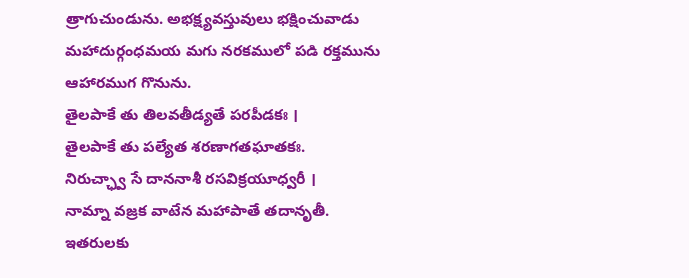త్రాగుచుండును. అభక్ష్యవస్తువులు భక్షించువాడు మహాదుర్గంధమయ మగు నరకములో పడి రక్తమును ఆహారముగ గొనును.
తైలపాకే తు తిలవతీడ్యతే పరపీడకః ।
తైలపాకే తు పల్యేత శరణాగతఘాతకః.
నిరుచ్ఛ్వా సే దాననాశీ రసవిక్రయూధ్వరీ ।
నామ్నా వజ్రక వాటేన మహాపాతే తదానృతీ.
ఇతరులకు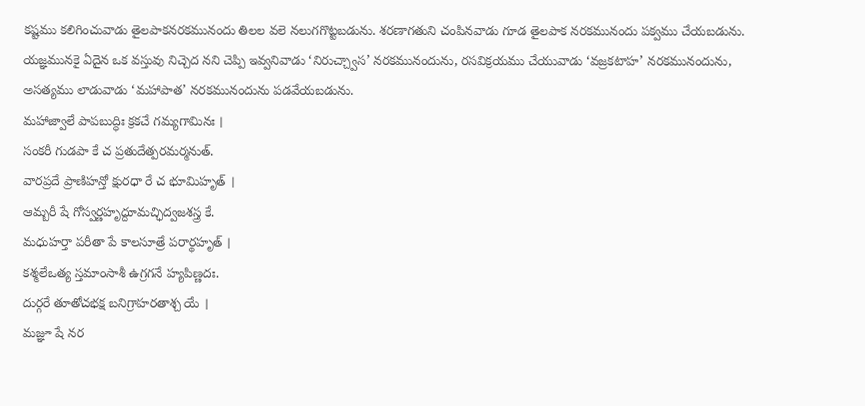కష్టము కలిగించువాడు తైలపాకనరకమునందు తిలల వలె నలుగగొట్టబడును. శరణాగతుని చంపినవాడు గూడ తైలపాక నరకమునందు పక్వము చేయబడును. యజ్ఞమునకై ఏదైన ఒక వస్తువు నిచ్చెద నని చెప్పి ఇవ్వనివాడు ‘నిరుచ్చ్వాస’ నరకమునందును, రసవిక్రయము చేయువాడు ‘వజ్రకటాహ’ నరకమునందును, అసత్యము లాడువాడు ‘మహాపాత’ నరకమునందును పడవేయబడును.
మహాజ్వాలే పాపబుద్ధిః క్రకచే గమ్యగామినః ।
సంకరీ గుడపా కే చ ప్రతుదేత్పరమర్మనుత్.
వారప్రదే ప్రాణిహన్తో క్షురధా రే చ భూమిహృత్ ।
ఆమ్బరీ షే గోస్వర్ణహృద్దూమచ్ఛిద్వజశస్త్ర కే.
మధుహర్తా పరీతా పే కాలసూత్రే పరార్థహృత్ ।
కశ్మలేఒత్య స్తమాంసాశీ ఉగ్రగనే హ్యపిణ్ణదః.
దుర్గరే తూతోచభక్ష బనిగ్రాహరతాశ్చ యే ।
మజ్ఞూ షే నర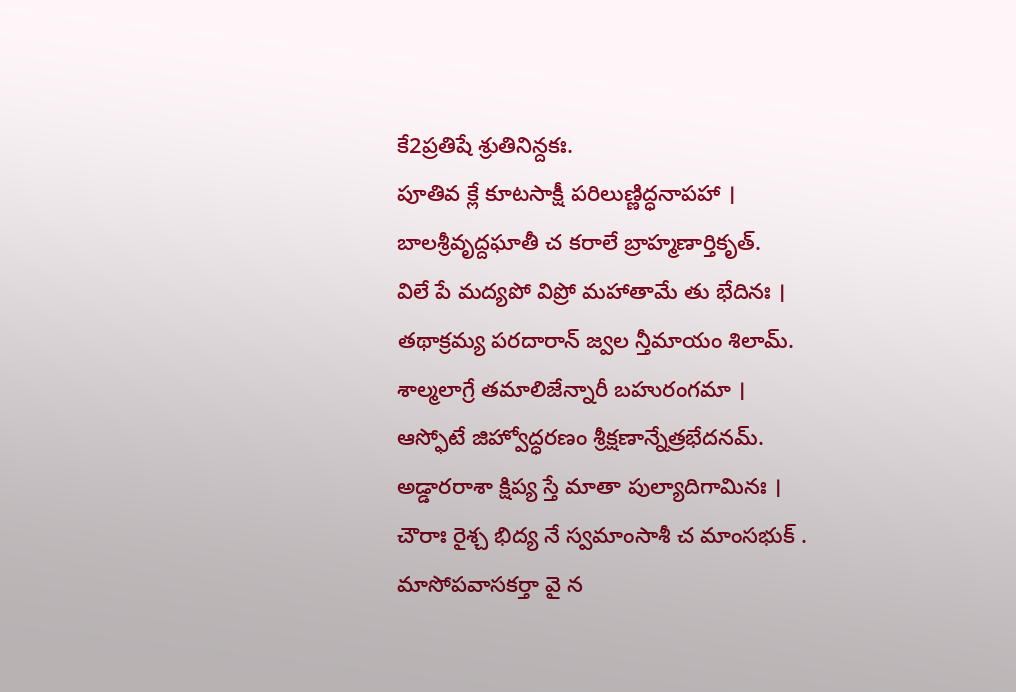కే2ప్రతిషే శ్రుతినిన్దకః.
పూతివ క్లే కూటసాక్షీ పరిలుణ్ణిద్ధనాపహా ।
బాలశ్రీవృద్దఘాతీ చ కరాలే బ్రాహ్మణార్తికృత్.
విలే పే మద్యపో విప్రో మహాతామే తు భేదినః ।
తథాక్రమ్య పరదారాన్ జ్వల న్తీమాయం శిలామ్.
శాల్మలాగ్రే తమాలిజేన్నారీ బహురంగమా ।
ఆస్ఫోటే జిహ్వోద్ధరణం శ్రీక్షణాన్నేత్రభేదనమ్.
అడ్డారరాశా క్షిప్య స్తే మాతా పుల్యాదిగామినః ।
చౌరాః రైశ్చ భిద్య నే స్వమాంసాశీ చ మాంసభుక్ .
మాసోపవాసకర్తా వై న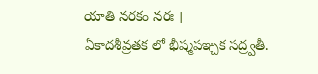యాతి నరకం నరః ।
ఏకాదశీవ్రతక లో భీష్మపఞ్చక సద్ర్వతీ.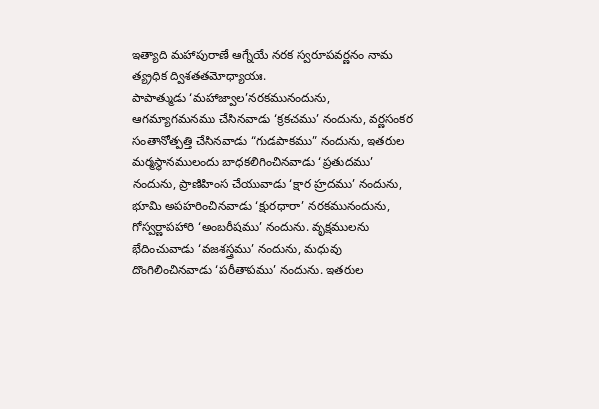ఇత్యాది మహాపురాణే ఆగ్నేయే నరక స్వరూపవర్ణనం నామ త్య్రధిక ద్విశతతమోధ్యాయః.
పాపాత్ముడు ‘మహాజ్వాల’నరకమునందును, ఆగమ్యాగమనము చేసినవాడు ‘క్రకచము’ నందును, వర్ణసంకర సంతానోత్పత్తి చేసినవాడు “గుడపాకము” నందును, ఇతరుల మర్మస్థానములందు బాధకలిగించినవాడు ‘ప్రతుదము’ నందును, ప్రాణిహింస చేయువాడు ‘క్షార హ్రదము’ నందును, భూమి అపహరించినవాడు ‘క్షురధారా’ నరకమునందును, గోస్వర్ణాపహారి ‘అంబరీషము’ నందును. వృక్షములను భేదించువాడు ‘వజశస్త్రము’ నందును, మధువు దొంగిలించినవాడు ‘పరీతాపము’ నందును. ఇతరుల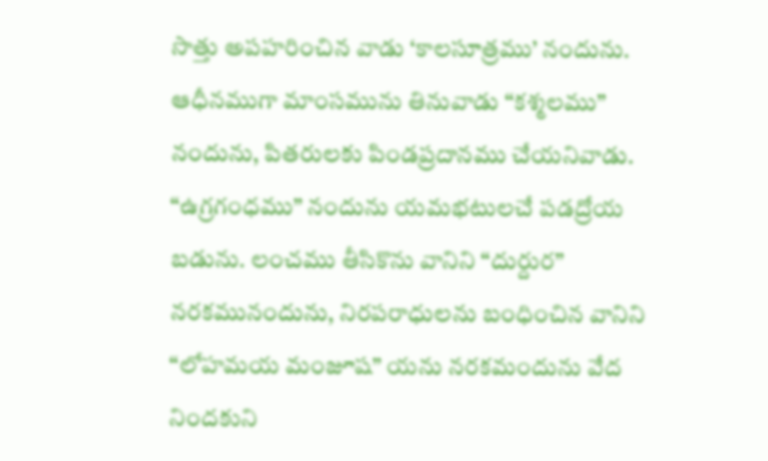సొత్తు అపహరించిన వాడు ‘కాలసూత్రము’ నందును. ఆధీనముగా మాంసమును తినువాడు “కశ్మలము” నందును, పితరులకు పిండప్రదానము చేయనివాడు. “ఉగ్రగంధము” నందును యమభటులచే పడద్రోయ బడును. లంచము తీసికొను వానిని “దుర్దుర” నరకమునందును, నిరపరాధులను బంధించిన వానిని “లోహమయ మంజూష” యను నరకమందును వేద నిందకుని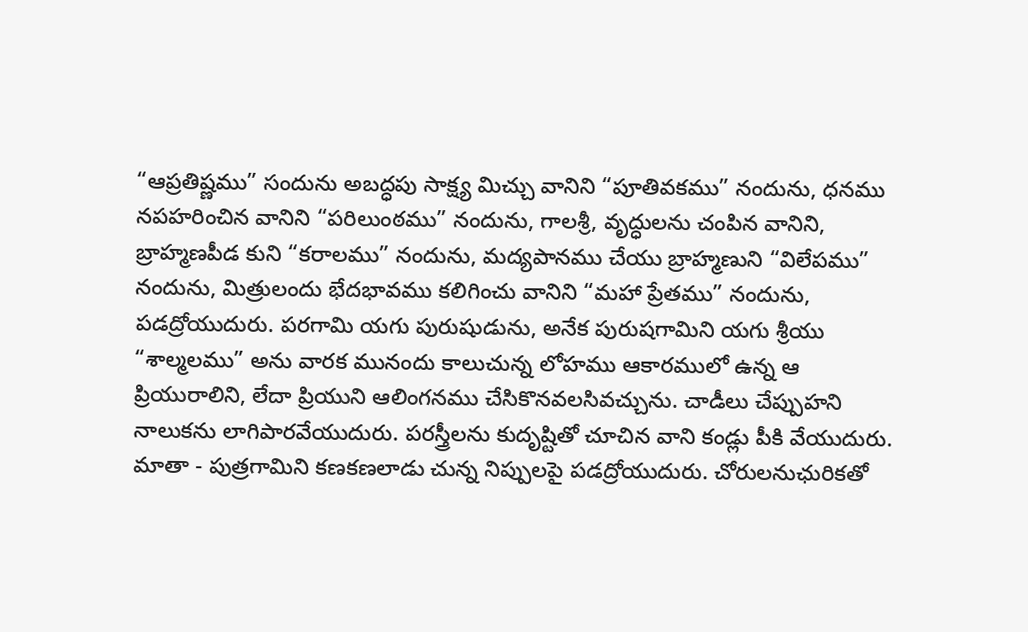“ఆప్రతిష్ణము” సందును అబద్ధపు సాక్ష్య మిచ్చు వానిని “పూతివకము” నందును, ధనము నపహరించిన వానిని “పరిలుంఠము” నందును, గాలశ్రీ, వృద్ధులను చంపిన వానిని, బ్రాహ్మణపీడ కుని “కరాలము” నందును, మద్యపానము చేయు బ్రాహ్మణుని “విలేపము” నందును, మిత్రులందు భేదభావము కలిగించు వానిని “మహా ప్రేతము” నందును, పడద్రోయుదురు. పరగామి యగు పురుషుడును, అనేక పురుషగామిని యగు శ్రీయు “శాల్మలము” అను వారక మునందు కాలుచున్న లోహము ఆకారములో ఉన్న ఆ ప్రియురాలిని, లేదా ప్రియుని ఆలింగనము చేసికొనవలసివచ్చును. చాడీలు చేప్పుహని నాలుకను లాగిపారవేయుదురు. పరస్త్రీలను కుదృష్టితో చూచిన వాని కండ్లు పీకి వేయుదురు. మాతా - పుత్రగామిని కణకణలాడు చున్న నిప్పులపై పడద్రోయుదురు. చోరులనుఛురికతో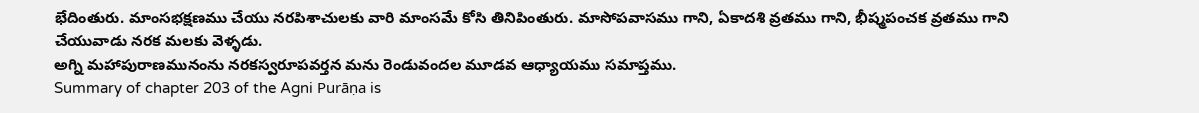భేదింతురు. మాంసభక్షణము చేయు నరపిశాచులకు వారి మాంసమే కోసి తినిపింతురు. మాసోపవాసము గాని, ఏకాదశి వ్రతము గాని, భీష్మపంచక వ్రతము గాని చేయువాడు నరక మలకు వెళ్ళడు.
అగ్ని మహాపురాణమునంను నరకస్వరూపవర్తన మను రెండువందల మూడవ ఆధ్యాయము సమాప్తము.
Summary of chapter 203 of the Agni Purāṇa is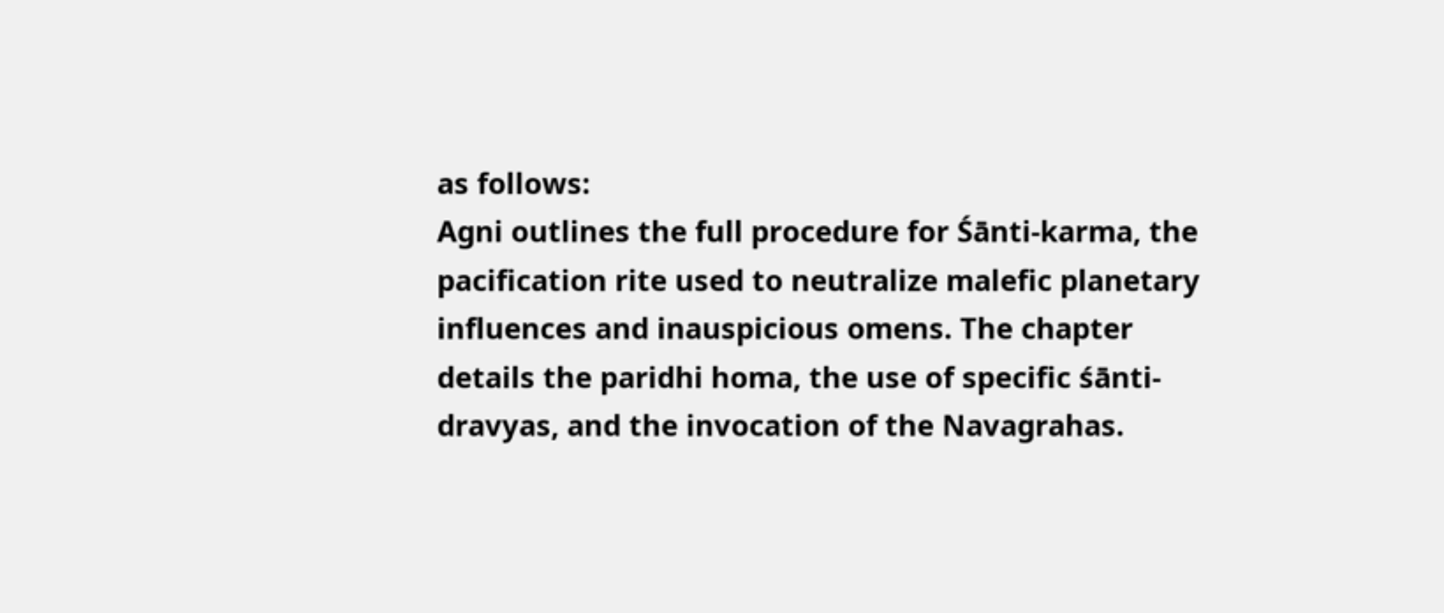as follows:
Agni outlines the full procedure for Śānti-karma, the pacification rite used to neutralize malefic planetary influences and inauspicious omens. The chapter details the paridhi homa, the use of specific śānti-dravyas, and the invocation of the Navagrahas.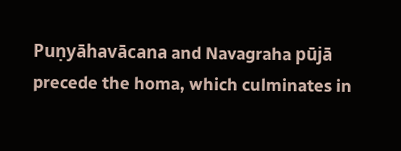Puṇyāhavācana and Navagraha pūjā precede the homa, which culminates in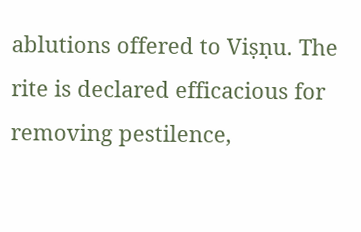ablutions offered to Viṣṇu. The rite is declared efficacious for removing pestilence,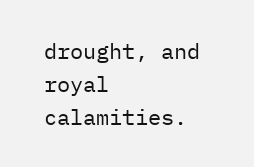drought, and royal calamities.